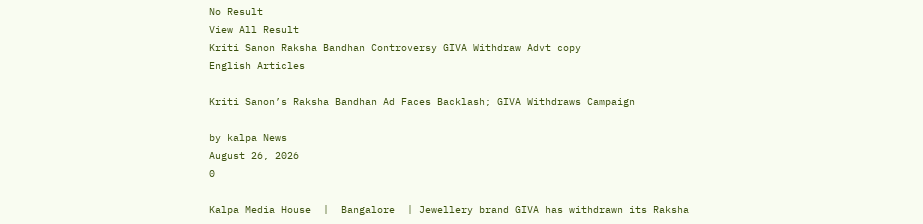No Result
View All Result
Kriti Sanon Raksha Bandhan Controversy GIVA Withdraw Advt copy
English Articles

Kriti Sanon’s Raksha Bandhan Ad Faces Backlash; GIVA Withdraws Campaign

by kalpa News
August 26, 2026
0

Kalpa Media House  |  Bangalore  | Jewellery brand GIVA has withdrawn its Raksha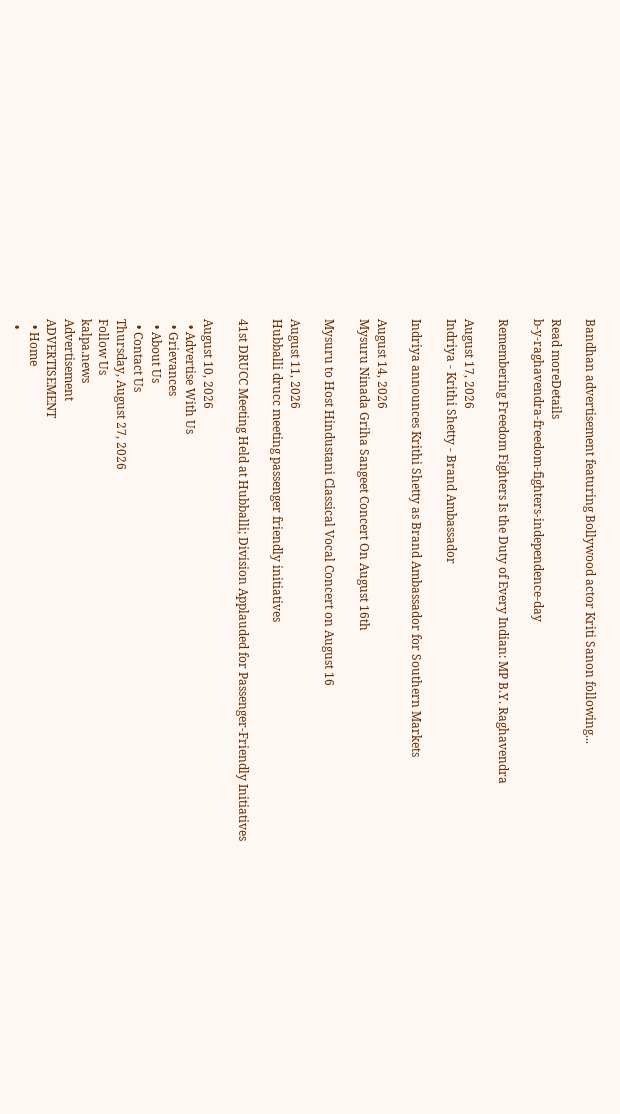Bandhan advertisement featuring Bollywood actor Kriti Sanon following...

Read moreDetails
b-y-raghavendra-freedom-fighters-independence-day

Remembering Freedom Fighters Is the Duty of Every Indian: MP B.Y. Raghavendra

August 17, 2026
Indriya - Krithi Shetty - Brand Ambassador

Indriya announces Krithi Shetty as Brand Ambassador for Southern Markets

August 14, 2026
Mysuru Ninada Griha Sangeet Concert On August 16th

Mysuru to Host Hindustani Classical Vocal Concert on August 16

August 11, 2026
Hubballi drucc meeting passenger friendly initiatives

41st DRUCC Meeting Held at Hubballi; Division Applauded for Passenger-Friendly Initiatives

August 10, 2026
  • Advertise With Us
  • Grievances
  • About Us
  • Contact Us
Thursday, August 27, 2026
Follow Us
kalpa.news
Advertisement
ADVERTISEMENT
  • Home
  •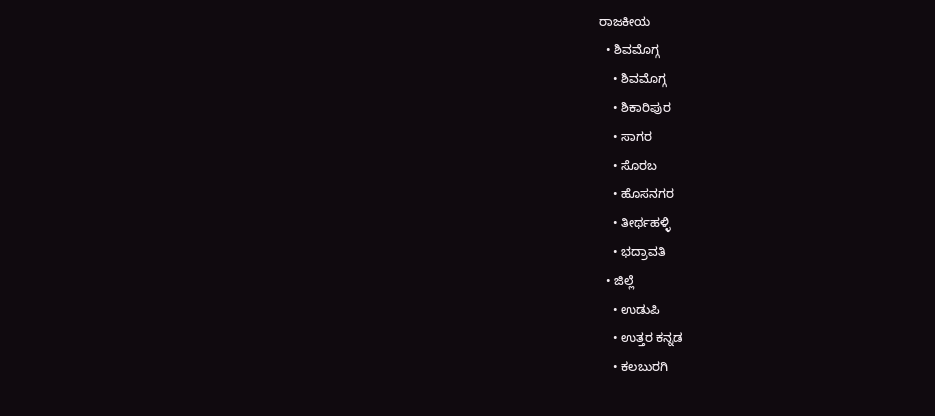ರಾಜಕೀಯ
  • ಶಿವಮೊಗ್ಗ
    • ಶಿವಮೊಗ್ಗ
    • ಶಿಕಾರಿಪುರ
    • ಸಾಗರ
    • ಸೊರಬ
    • ಹೊಸನಗರ
    • ತೀರ್ಥಹಳ್ಳಿ
    • ಭದ್ರಾವತಿ
  • ಜಿಲ್ಲೆ
    • ಉಡುಪಿ
    • ಉತ್ತರ ಕನ್ನಡ
    • ಕಲಬುರಗಿ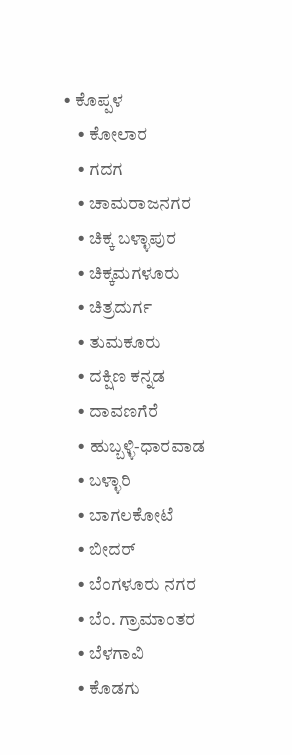• ಕೊಪ್ಪಳ
    • ಕೋಲಾರ
    • ಗದಗ
    • ಚಾಮರಾಜನಗರ
    • ಚಿಕ್ಕ ಬಳ್ಳಾಪುರ
    • ಚಿಕ್ಕಮಗಳೂರು
    • ಚಿತ್ರದುರ್ಗ
    • ತುಮಕೂರು
    • ದಕ್ಷಿಣ ಕನ್ನಡ
    • ದಾವಣಗೆರೆ
    • ಹುಬ್ಬಳ್ಳಿ-ಧಾರವಾಡ
    • ಬಳ್ಳಾರಿ
    • ಬಾಗಲಕೋಟೆ
    • ಬೀದರ್
    • ಬೆಂಗಳೂರು ನಗರ
    • ಬೆಂ. ಗ್ರಾಮಾಂತರ
    • ಬೆಳಗಾವಿ
    • ಕೊಡಗು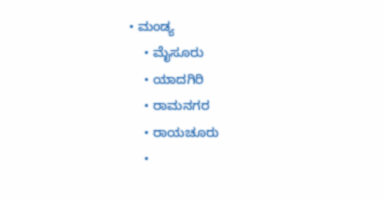• ಮಂಡ್ಯ
    • ಮೈಸೂರು
    • ಯಾದಗಿರಿ
    • ರಾಮನಗರ
    • ರಾಯಚೂರು
    •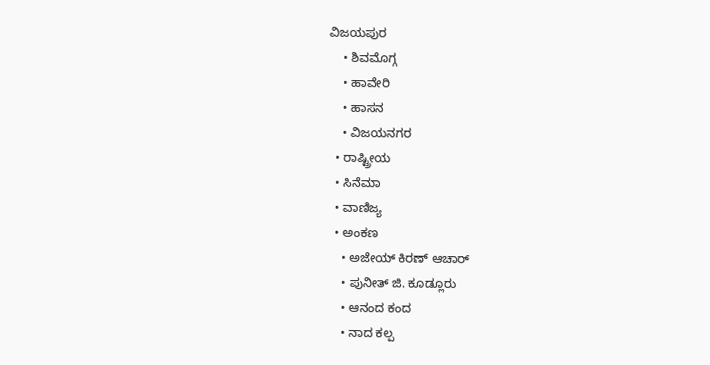ವಿಜಯಪುರ
    • ಶಿವಮೊಗ್ಗ
    • ಹಾವೇರಿ
    • ಹಾಸನ
    • ವಿಜಯನಗರ
  • ರಾಷ್ಟ್ರೀಯ
  • ಸಿನೆಮಾ
  • ವಾಣಿಜ್ಯ
  • ಅಂಕಣ
    • ಅಜೇಯ್ ಕಿರಣ್ ಆಚಾರ್
    • ಪುನೀತ್ ಜಿ. ಕೂಡ್ಲೂರು
    • ಆನಂದ ಕಂದ
    • ನಾದ ಕಲ್ಪ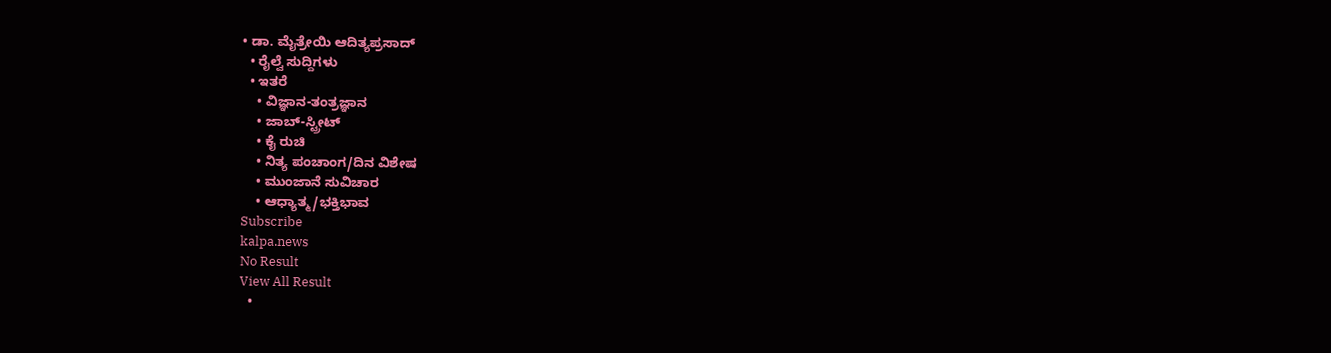• ಡಾ. ಮೈತ್ರೇಯಿ ಆದಿತ್ಯಪ್ರಸಾದ್
  • ರೈಲ್ವೆ ಸುದ್ದಿಗಳು
  • ಇತರೆ
    • ವಿಜ್ಞಾನ-ತಂತ್ರಜ್ಞಾನ
    • ಜಾಬ್-ಸ್ಟ್ರೀಟ್
    • ಕೈ ರುಚಿ
    • ನಿತ್ಯ ಪಂಚಾಂಗ/ದಿನ ವಿಶೇಷ
    • ಮುಂಜಾನೆ ಸುವಿಚಾರ
    • ಆಧ್ಯಾತ್ಮ/ಭಕ್ತಿಭಾವ
Subscribe
kalpa.news
No Result
View All Result
  •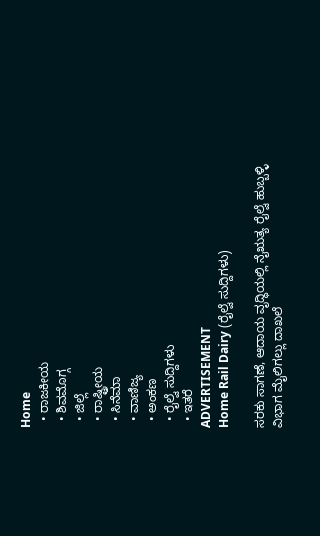Home
  • ರಾಜಕೀಯ
  • ಶಿವಮೊಗ್ಗ
  • ಜಿಲ್ಲೆ
  • ರಾಷ್ಟ್ರೀಯ
  • ಸಿನೆಮಾ
  • ವಾಣಿಜ್ಯ
  • ಅಂಕಣ
  • ರೈಲ್ವೆ ಸುದ್ದಿಗಳು
  • ಇತರೆ
ADVERTISEMENT
Home Rail Dairy (ರೈಲ್ವೆ ಸುದ್ದಿಗಳು)

ಸರಕು ಸಾಗಣೆ, ಆದಾಯ ವೃದ್ಧಿಯಲ್ಲಿ ನೈಋತ್ಯ ರೈಲ್ವೆ ಹುಬ್ಬಳ್ಳಿ ವಿಭಾಗ ಮೈಲಿಗಲ್ಲು ದಾಖಲೆ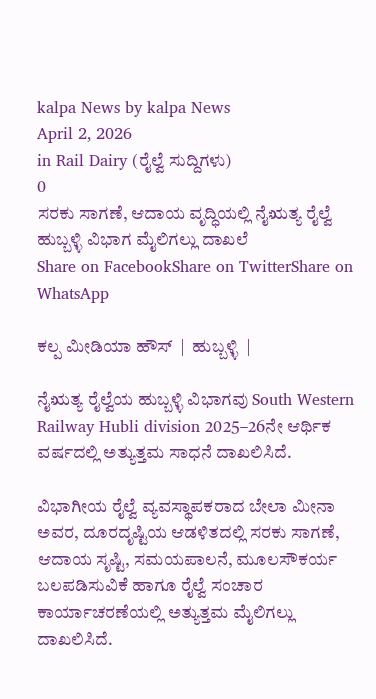kalpa News by kalpa News
April 2, 2026
in Rail Dairy (ರೈಲ್ವೆ ಸುದ್ದಿಗಳು)
0
ಸರಕು ಸಾಗಣೆ, ಆದಾಯ ವೃದ್ಧಿಯಲ್ಲಿ ನೈಋತ್ಯ ರೈಲ್ವೆ ಹುಬ್ಬಳ್ಳಿ ವಿಭಾಗ ಮೈಲಿಗಲ್ಲು ದಾಖಲೆ
Share on FacebookShare on TwitterShare on WhatsApp

ಕಲ್ಪ ಮೀಡಿಯಾ ಹೌಸ್  |  ಹುಬ್ಬಳ್ಳಿ  |

ನೈಋತ್ಯ ರೈಲ್ವೆಯ ಹುಬ್ಬಳ್ಳಿ ವಿಭಾಗವು South Western Railway Hubli division 2025–26ನೇ ಆರ್ಥಿಕ ವರ್ಷದಲ್ಲಿ ಅತ್ಯುತ್ತಮ ಸಾಧನೆ ದಾಖಲಿಸಿದೆ.

ವಿಭಾಗೀಯ ರೈಲ್ವೆ ವ್ಯವಸ್ಥಾಪಕರಾದ ಬೇಲಾ ಮೀನಾ ಅವರ, ದೂರದೃಷ್ಟಿಯ ಆಡಳಿತದಲ್ಲಿ ಸರಕು ಸಾಗಣೆ, ಆದಾಯ ಸೃಷ್ಟಿ, ಸಮಯಪಾಲನೆ, ಮೂಲಸೌಕರ್ಯ ಬಲಪಡಿಸುವಿಕೆ ಹಾಗೂ ರೈಲ್ವೆ ಸಂಚಾರ ಕಾರ್ಯಾಚರಣೆಯಲ್ಲಿ ಅತ್ಯುತ್ತಮ ಮೈಲಿಗಲ್ಲು ದಾಖಲಿಸಿದೆ.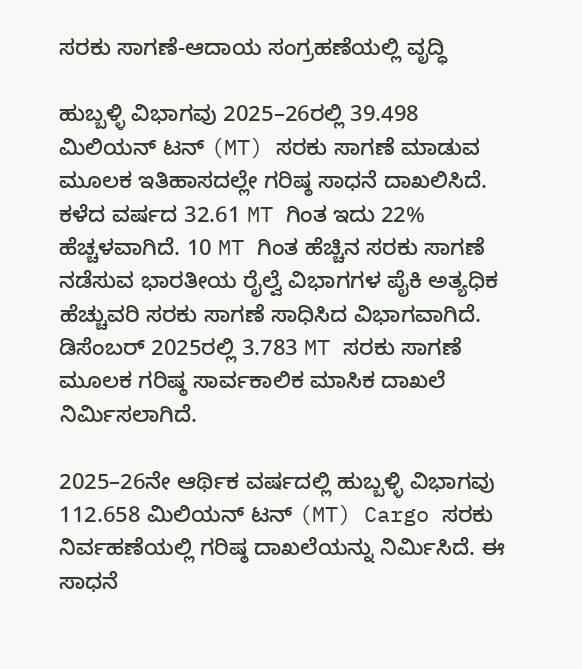ಸರಕು ಸಾಗಣೆ-ಆದಾಯ ಸಂಗ್ರಹಣೆಯಲ್ಲಿ ವೃದ್ಧಿ

ಹುಬ್ಬಳ್ಳಿ ವಿಭಾಗವು 2025–26ರಲ್ಲಿ 39.498 ಮಿಲಿಯನ್ ಟನ್ (MT) ಸರಕು ಸಾಗಣೆ ಮಾಡುವ ಮೂಲಕ ಇತಿಹಾಸದಲ್ಲೇ ಗರಿಷ್ಠ ಸಾಧನೆ ದಾಖಲಿಸಿದೆ. ಕಳೆದ ವರ್ಷದ 32.61 MT ಗಿಂತ ಇದು 22% ಹೆಚ್ಚಳವಾಗಿದೆ. 10 MT ಗಿಂತ ಹೆಚ್ಚಿನ ಸರಕು ಸಾಗಣೆ ನಡೆಸುವ ಭಾರತೀಯ ರೈಲ್ವೆ ವಿಭಾಗಗಳ ಪೈಕಿ ಅತ್ಯಧಿಕ ಹೆಚ್ಚುವರಿ ಸರಕು ಸಾಗಣೆ ಸಾಧಿಸಿದ ವಿಭಾಗವಾಗಿದೆ. ಡಿಸೆಂಬರ್ 2025ರಲ್ಲಿ 3.783 MT ಸರಕು ಸಾಗಣೆ ಮೂಲಕ ಗರಿಷ್ಠ ಸಾರ್ವಕಾಲಿಕ ಮಾಸಿಕ ದಾಖಲೆ ನಿರ್ಮಿಸಲಾಗಿದೆ.

2025–26ನೇ ಆರ್ಥಿಕ ವರ್ಷದಲ್ಲಿ ಹುಬ್ಬಳ್ಳಿ ವಿಭಾಗವು 112.658 ಮಿಲಿಯನ್ ಟನ್ (MT) Cargo ಸರಕು ನಿರ್ವಹಣೆಯಲ್ಲಿ ಗರಿಷ್ಠ ದಾಖಲೆಯನ್ನು ನಿರ್ಮಿಸಿದೆ. ಈ ಸಾಧನೆ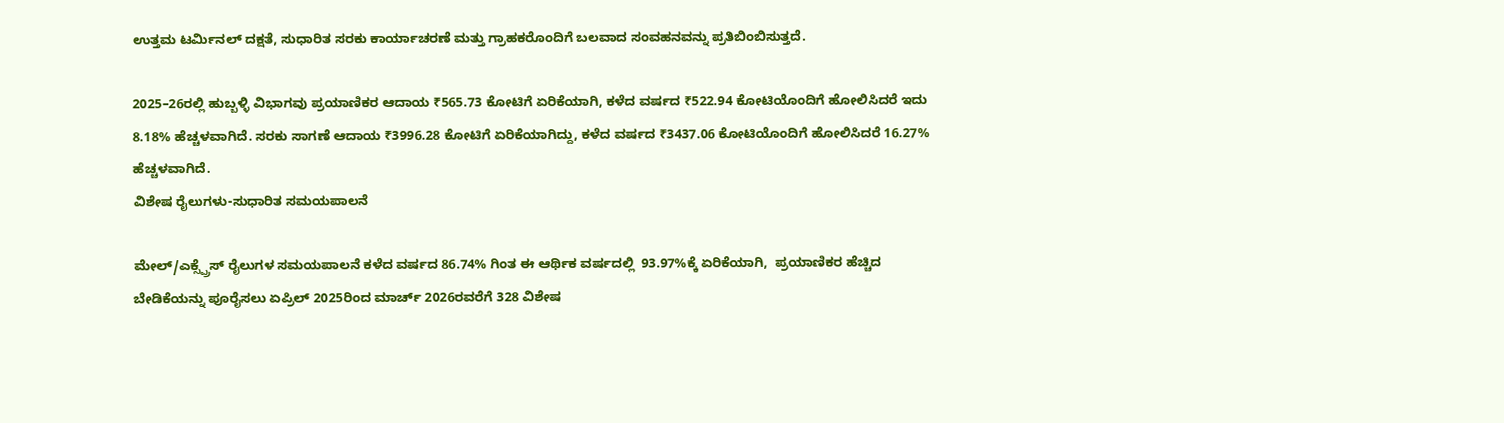ಉತ್ತಮ ಟರ್ಮಿನಲ್ ದಕ್ಷತೆ, ಸುಧಾರಿತ ಸರಕು ಕಾರ್ಯಾಚರಣೆ ಮತ್ತು ಗ್ರಾಹಕರೊಂದಿಗೆ ಬಲವಾದ ಸಂವಹನವನ್ನು ಪ್ರತಿಬಿಂಬಿಸುತ್ತದೆ.

2025–26ರಲ್ಲಿ ಹುಬ್ಬಳ್ಳಿ ವಿಭಾಗವು ಪ್ರಯಾಣಿಕರ ಆದಾಯ ₹565.73 ಕೋಟಿಗೆ ಏರಿಕೆಯಾಗಿ, ಕಳೆದ ವರ್ಷದ ₹522.94 ಕೋಟಿಯೊಂದಿಗೆ ಹೋಲಿಸಿದರೆ ಇದು 8.18% ಹೆಚ್ಚಳವಾಗಿದೆ. ಸರಕು ಸಾಗಣೆ ಆದಾಯ ₹3996.28 ಕೋಟಿಗೆ ಏರಿಕೆಯಾಗಿದ್ದು, ಕಳೆದ ವರ್ಷದ ₹3437.06 ಕೋಟಿಯೊಂದಿಗೆ ಹೋಲಿಸಿದರೆ 16.27% ಹೆಚ್ಚಳವಾಗಿದೆ.
ವಿಶೇಷ ರೈಲುಗಳು-ಸುಧಾರಿತ ಸಮಯಪಾಲನೆ

ಮೇಲ್/ಎಕ್ಸ್ಪ್ರೆಸ್ ರೈಲುಗಳ ಸಮಯಪಾಲನೆ ಕಳೆದ ವರ್ಷದ 86.74% ಗಿಂತ ಈ ಆರ್ಥಿಕ ವರ್ಷದಲ್ಲಿ  93.97%ಕ್ಕೆ ಏರಿಕೆಯಾಗಿ,  ಪ್ರಯಾಣಿಕರ ಹೆಚ್ಚಿದ ಬೇಡಿಕೆಯನ್ನು ಪೂರೈಸಲು ಏಪ್ರಿಲ್ 2025ರಿಂದ ಮಾರ್ಚ್ 2026ರವರೆಗೆ 328 ವಿಶೇಷ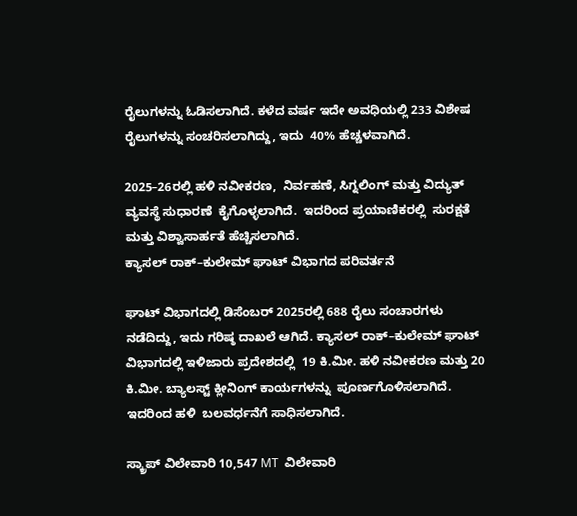ರೈಲುಗಳನ್ನು ಓಡಿಸಲಾಗಿದೆ. ಕಳೆದ ವರ್ಷ ಇದೇ ಅವಧಿಯಲ್ಲಿ 233 ವಿಶೇಷ ರೈಲುಗಳನ್ನು ಸಂಚರಿಸಲಾಗಿದ್ದು, ಇದು  40% ಹೆಚ್ಚಳವಾಗಿದೆ.

2025–26ರಲ್ಲಿ ಹಳಿ ನವೀಕರಣ,  ನಿರ್ವಹಣೆ, ಸಿಗ್ನಲಿಂಗ್ ಮತ್ತು ವಿದ್ಯುತ್ ವ್ಯವಸ್ಥೆ ಸುಧಾರಣೆ  ಕೈಗೊಳ್ಳಲಾಗಿದೆ.  ಇದರಿಂದ ಪ್ರಯಾಣಿಕರಲ್ಲಿ  ಸುರಕ್ಷತೆ ಮತ್ತು ವಿಶ್ವಾಸಾರ್ಹತೆ ಹೆಚ್ಚಿಸಲಾಗಿದೆ.
ಕ್ಯಾಸಲ್ ರಾಕ್–ಕುಲೇಮ್ ಘಾಟ್ ವಿಭಾಗದ ಪರಿವರ್ತನೆ

ಘಾಟ್ ವಿಭಾಗದಲ್ಲಿ ಡಿಸೆಂಬರ್ 2025ರಲ್ಲಿ 688 ರೈಲು ಸಂಚಾರಗಳು ನಡೆದಿದ್ದು, ಇದು ಗರಿಷ್ಠ ದಾಖಲೆ ಆಗಿದೆ. ಕ್ಯಾಸಲ್ ರಾಕ್–ಕುಲೇಮ್ ಘಾಟ್ ವಿಭಾಗದಲ್ಲಿ ಇಳಿಜಾರು ಪ್ರದೇಶದಲ್ಲಿ  19 ಕಿ.ಮೀ. ಹಳಿ ನವೀಕರಣ ಮತ್ತು 20 ಕಿ.ಮೀ. ಬ್ಯಾಲಸ್ಟ್ ಕ್ಲೀನಿಂಗ್ ಕಾರ್ಯಗಳನ್ನು  ಪೂರ್ಣಗೊಳಿಸಲಾಗಿದೆ. ಇದರಿಂದ ಹಳಿ  ಬಲವರ್ಧನೆಗೆ ಸಾಧಿಸಲಾಗಿದೆ.

ಸ್ಕ್ರಾಪ್ ವಿಲೇವಾರಿ 10,547 MT  ವಿಲೇವಾರಿ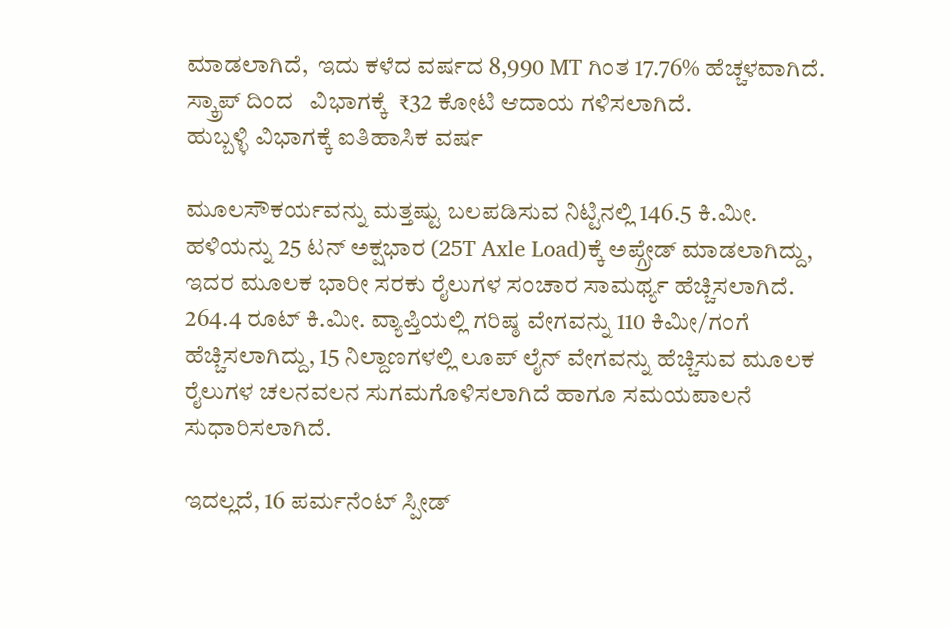ಮಾಡಲಾಗಿದೆ,  ಇದು ಕಳೆದ ವರ್ಷದ 8,990 MT ಗಿಂತ 17.76% ಹೆಚ್ಚಳವಾಗಿದೆ. ಸ್ಕ್ರಾಪ್ ದಿಂದ   ವಿಭಾಗಕ್ಕೆ  ₹32 ಕೋಟಿ ಆದಾಯ ಗಳಿಸಲಾಗಿದೆ.
ಹುಬ್ಬಳ್ಳಿ ವಿಭಾಗಕ್ಕೆ ಐತಿಹಾಸಿಕ ವರ್ಷ

ಮೂಲಸೌಕರ್ಯವನ್ನು ಮತ್ತಷ್ಟು ಬಲಪಡಿಸುವ ನಿಟ್ಟಿನಲ್ಲಿ 146.5 ಕಿ.ಮೀ. ಹಳಿಯನ್ನು 25 ಟನ್ ಅಕ್ಷಭಾರ (25T Axle Load)ಕ್ಕೆ ಅಪ್ಗ್ರೇಡ್ ಮಾಡಲಾಗಿದ್ದು, ಇದರ ಮೂಲಕ ಭಾರೀ ಸರಕು ರೈಲುಗಳ ಸಂಚಾರ ಸಾಮರ್ಥ್ಯ ಹೆಚ್ಚಿಸಲಾಗಿದೆ. 264.4 ರೂಟ್ ಕಿ.ಮೀ. ವ್ಯಾಪ್ತಿಯಲ್ಲಿ ಗರಿಷ್ಠ ವೇಗವನ್ನು 110 ಕಿಮೀ/ಗಂಗೆ ಹೆಚ್ಚಿಸಲಾಗಿದ್ದು, 15 ನಿಲ್ದಾಣಗಳಲ್ಲಿ ಲೂಪ್ ಲೈನ್ ವೇಗವನ್ನು ಹೆಚ್ಚಿಸುವ ಮೂಲಕ ರೈಲುಗಳ ಚಲನವಲನ ಸುಗಮಗೊಳಿಸಲಾಗಿದೆ ಹಾಗೂ ಸಮಯಪಾಲನೆ ಸುಧಾರಿಸಲಾಗಿದೆ.

ಇದಲ್ಲದೆ, 16 ಪರ್ಮನೆಂಟ್ ಸ್ಪೀಡ್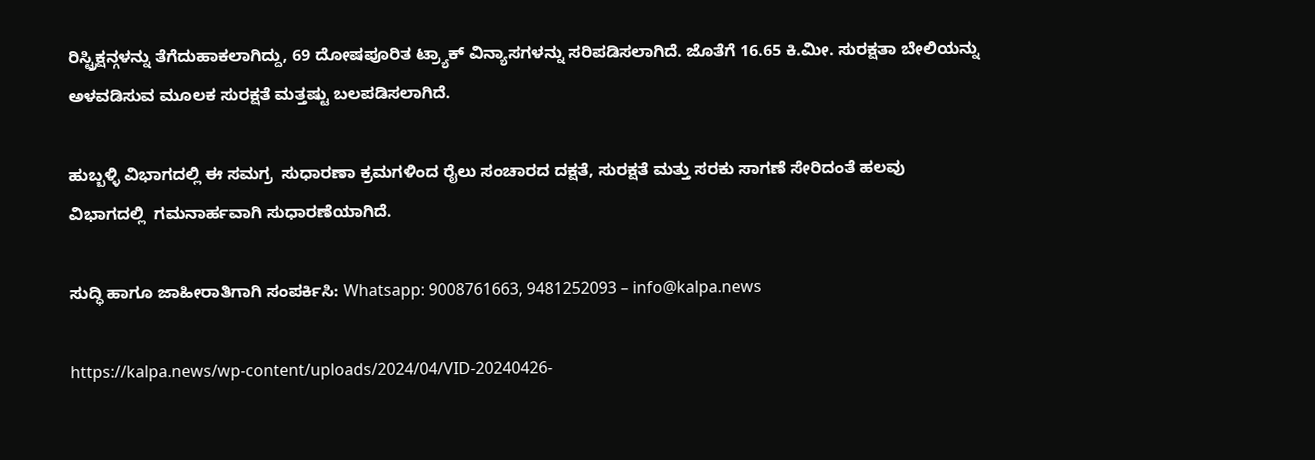ರಿಸ್ಟ್ರಿಕ್ಷನ್ಗಳನ್ನು ತೆಗೆದುಹಾಕಲಾಗಿದ್ದು, 69 ದೋಷಪೂರಿತ ಟ್ರ್ಯಾಕ್ ವಿನ್ಯಾಸಗಳನ್ನು ಸರಿಪಡಿಸಲಾಗಿದೆ. ಜೊತೆಗೆ 16.65 ಕಿ.ಮೀ. ಸುರಕ್ಷತಾ ಬೇಲಿಯನ್ನು ಅಳವಡಿಸುವ ಮೂಲಕ ಸುರಕ್ಷತೆ ಮತ್ತಷ್ಟು ಬಲಪಡಿಸಲಾಗಿದೆ.

ಹುಬ್ಬಳ್ಳಿ ವಿಭಾಗದಲ್ಲಿ ಈ ಸಮಗ್ರ  ಸುಧಾರಣಾ ಕ್ರಮಗಳಿಂದ ರೈಲು ಸಂಚಾರದ ದಕ್ಷತೆ, ಸುರಕ್ಷತೆ ಮತ್ತು ಸರಕು ಸಾಗಣೆ ಸೇರಿದಂತೆ ಹಲವು ವಿಭಾಗದಲ್ಲಿ  ಗಮನಾರ್ಹವಾಗಿ ಸುಧಾರಣೆಯಾಗಿದೆ.

ಸುದ್ಧಿ ಹಾಗೂ ಜಾಹೀರಾತಿಗಾಗಿ ಸಂಪರ್ಕಿಸಿ: Whatsapp: 9008761663, 9481252093 – info@kalpa.news

https://kalpa.news/wp-content/uploads/2024/04/VID-20240426-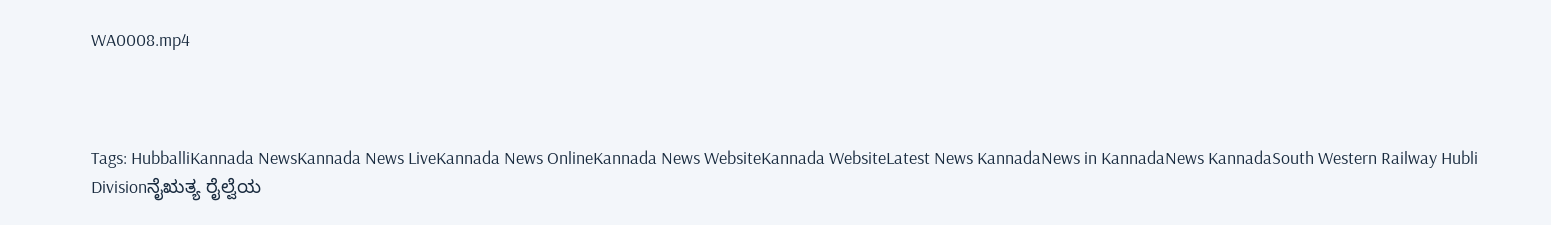WA0008.mp4



Tags: HubballiKannada NewsKannada News LiveKannada News OnlineKannada News WebsiteKannada WebsiteLatest News KannadaNews in KannadaNews KannadaSouth Western Railway Hubli Divisionನೈಋತ್ಯ ರೈಲ್ವೆಯ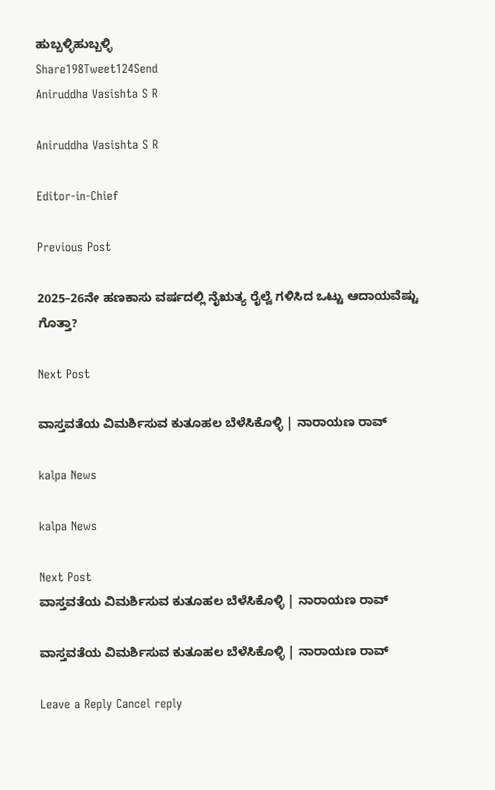ಹುಬ್ಬಳ್ಳಿಹುಬ್ಬಳ್ಳಿ
Share198Tweet124Send
Aniruddha Vasishta S R

Aniruddha Vasishta S R

Editor-in-Chief

Previous Post

2025–26ನೇ ಹಣಕಾಸು ವರ್ಷದಲ್ಲಿ ನೈಋತ್ಯ ರೈಲ್ವೆ ಗಳಿಸಿದ ಒಟ್ಟು ಆದಾಯವೆಷ್ಟು ಗೊತ್ತಾ?

Next Post

ವಾಸ್ತವತೆಯ ವಿಮರ್ಶಿಸುವ ಕುತೂಹಲ ಬೆಳೆಸಿಕೊಳ್ಳಿ | ನಾರಾಯಣ ರಾವ್

kalpa News

kalpa News

Next Post
ವಾಸ್ತವತೆಯ ವಿಮರ್ಶಿಸುವ ಕುತೂಹಲ ಬೆಳೆಸಿಕೊಳ್ಳಿ | ನಾರಾಯಣ ರಾವ್

ವಾಸ್ತವತೆಯ ವಿಮರ್ಶಿಸುವ ಕುತೂಹಲ ಬೆಳೆಸಿಕೊಳ್ಳಿ | ನಾರಾಯಣ ರಾವ್

Leave a Reply Cancel reply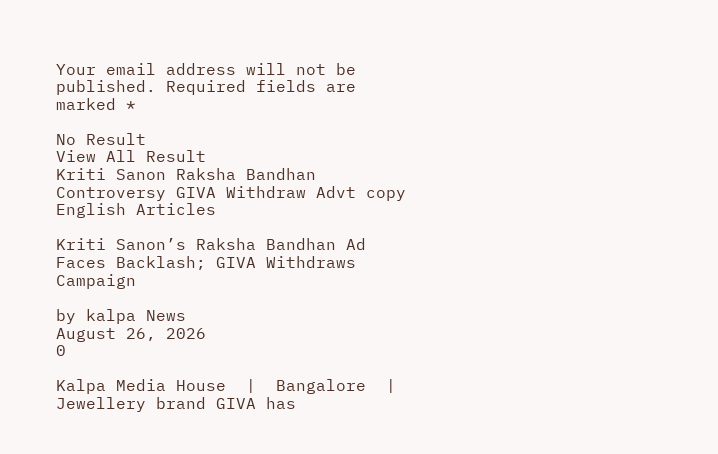Your email address will not be published. Required fields are marked *

No Result
View All Result
Kriti Sanon Raksha Bandhan Controversy GIVA Withdraw Advt copy
English Articles

Kriti Sanon’s Raksha Bandhan Ad Faces Backlash; GIVA Withdraws Campaign

by kalpa News
August 26, 2026
0

Kalpa Media House  |  Bangalore  | Jewellery brand GIVA has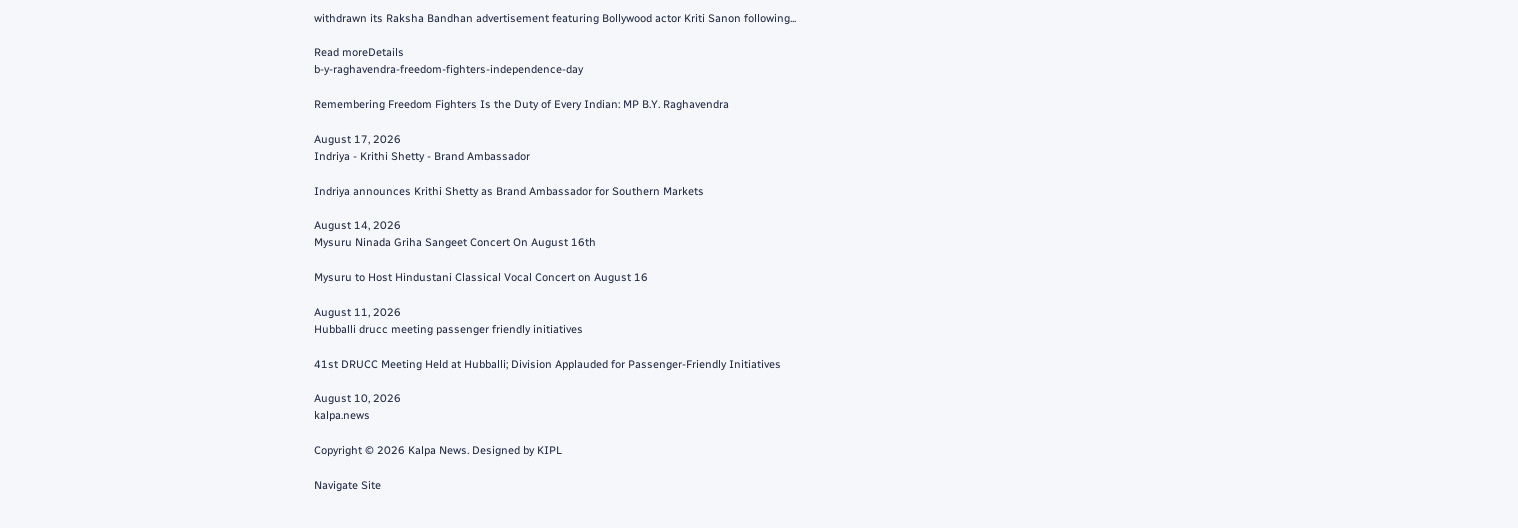withdrawn its Raksha Bandhan advertisement featuring Bollywood actor Kriti Sanon following...

Read moreDetails
b-y-raghavendra-freedom-fighters-independence-day

Remembering Freedom Fighters Is the Duty of Every Indian: MP B.Y. Raghavendra

August 17, 2026
Indriya - Krithi Shetty - Brand Ambassador

Indriya announces Krithi Shetty as Brand Ambassador for Southern Markets

August 14, 2026
Mysuru Ninada Griha Sangeet Concert On August 16th

Mysuru to Host Hindustani Classical Vocal Concert on August 16

August 11, 2026
Hubballi drucc meeting passenger friendly initiatives

41st DRUCC Meeting Held at Hubballi; Division Applauded for Passenger-Friendly Initiatives

August 10, 2026
kalpa.news

Copyright © 2026 Kalpa News. Designed by KIPL

Navigate Site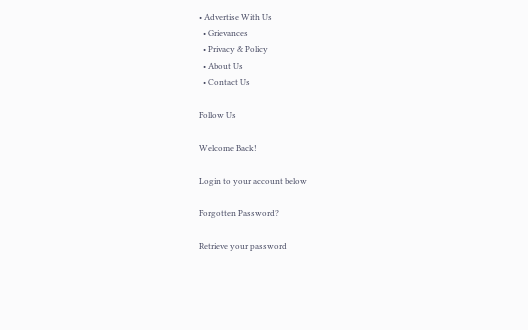• Advertise With Us
  • Grievances
  • Privacy & Policy
  • About Us
  • Contact Us

Follow Us

Welcome Back!

Login to your account below

Forgotten Password?

Retrieve your password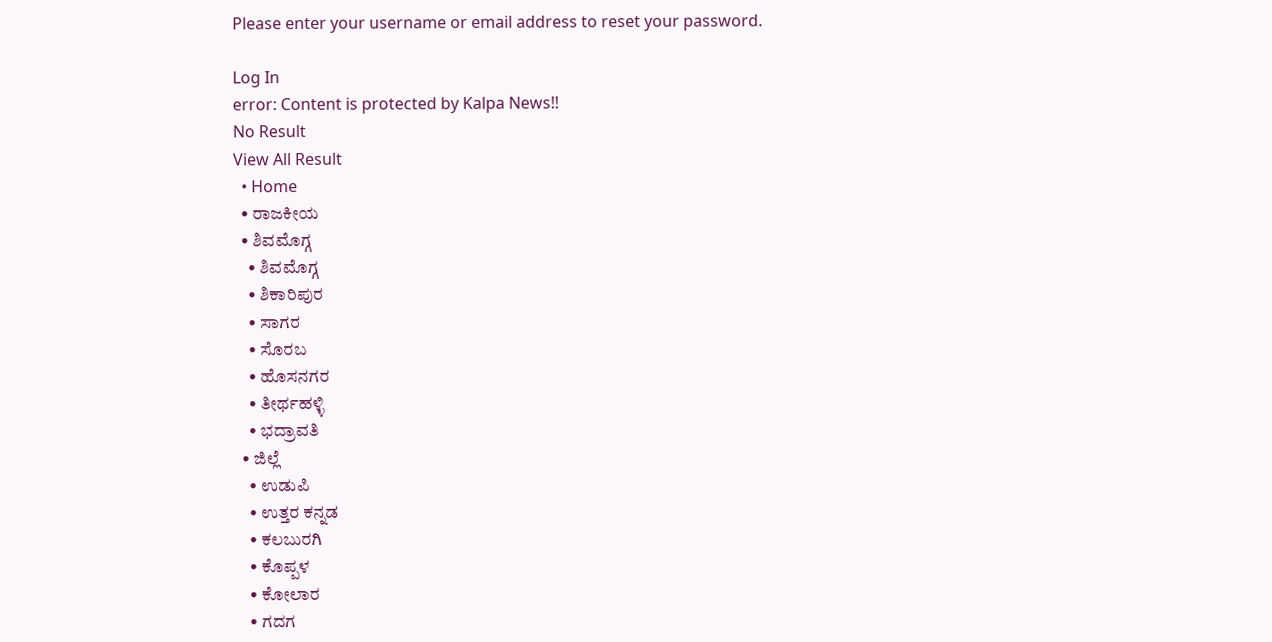Please enter your username or email address to reset your password.

Log In
error: Content is protected by Kalpa News!!
No Result
View All Result
  • Home
  • ರಾಜಕೀಯ
  • ಶಿವಮೊಗ್ಗ
    • ಶಿವಮೊಗ್ಗ
    • ಶಿಕಾರಿಪುರ
    • ಸಾಗರ
    • ಸೊರಬ
    • ಹೊಸನಗರ
    • ತೀರ್ಥಹಳ್ಳಿ
    • ಭದ್ರಾವತಿ
  • ಜಿಲ್ಲೆ
    • ಉಡುಪಿ
    • ಉತ್ತರ ಕನ್ನಡ
    • ಕಲಬುರಗಿ
    • ಕೊಪ್ಪಳ
    • ಕೋಲಾರ
    • ಗದಗ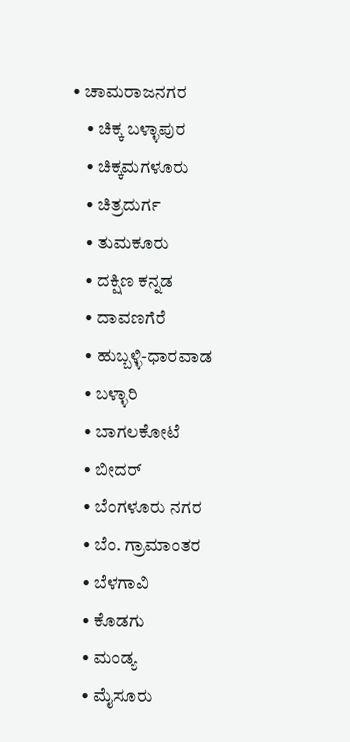• ಚಾಮರಾಜನಗರ
    • ಚಿಕ್ಕ ಬಳ್ಳಾಪುರ
    • ಚಿಕ್ಕಮಗಳೂರು
    • ಚಿತ್ರದುರ್ಗ
    • ತುಮಕೂರು
    • ದಕ್ಷಿಣ ಕನ್ನಡ
    • ದಾವಣಗೆರೆ
    • ಹುಬ್ಬಳ್ಳಿ-ಧಾರವಾಡ
    • ಬಳ್ಳಾರಿ
    • ಬಾಗಲಕೋಟೆ
    • ಬೀದರ್
    • ಬೆಂಗಳೂರು ನಗರ
    • ಬೆಂ. ಗ್ರಾಮಾಂತರ
    • ಬೆಳಗಾವಿ
    • ಕೊಡಗು
    • ಮಂಡ್ಯ
    • ಮೈಸೂರು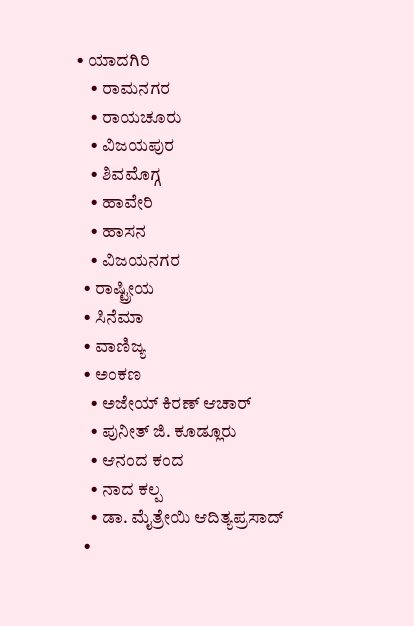• ಯಾದಗಿರಿ
    • ರಾಮನಗರ
    • ರಾಯಚೂರು
    • ವಿಜಯಪುರ
    • ಶಿವಮೊಗ್ಗ
    • ಹಾವೇರಿ
    • ಹಾಸನ
    • ವಿಜಯನಗರ
  • ರಾಷ್ಟ್ರೀಯ
  • ಸಿನೆಮಾ
  • ವಾಣಿಜ್ಯ
  • ಅಂಕಣ
    • ಅಜೇಯ್ ಕಿರಣ್ ಆಚಾರ್
    • ಪುನೀತ್ ಜಿ. ಕೂಡ್ಲೂರು
    • ಆನಂದ ಕಂದ
    • ನಾದ ಕಲ್ಪ
    • ಡಾ. ಮೈತ್ರೇಯಿ ಆದಿತ್ಯಪ್ರಸಾದ್
  •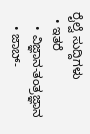ರೈಲ್ವೆ ಸುದ್ದಿಗಳು
  • ಇತರೆ
    • ವಿಜ್ಞಾನ-ತಂತ್ರಜ್ಞಾನ
    • ಜಾಬ್-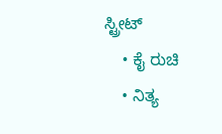ಸ್ಟ್ರೀಟ್
    • ಕೈ ರುಚಿ
    • ನಿತ್ಯ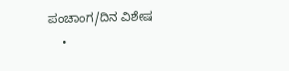ಪಂಚಾಂಗ/ದಿನ ವಿಶೇಷ
    •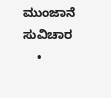ಮುಂಜಾನೆ ಸುವಿಚಾರ
    •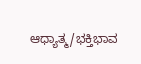ಆಧ್ಯಾತ್ಮ/ಭಕ್ತಿಭಾವ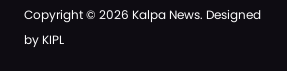Copyright © 2026 Kalpa News. Designed by KIPL